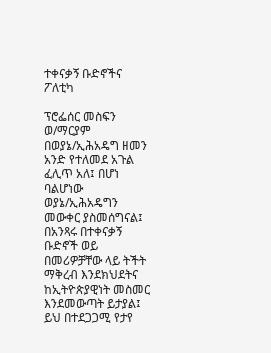ተቀናቃኝ ቡድኖችና ፖለቲካ

ፕሮፌሰር መስፍን ወ/ማርያም
በወያኔ/ኢሕአዴግ ዘመን አንድ የተለመደ አጉል ፈሊጥ አለ፤ በሆነ ባልሆነው ወያኔ/ኢሕአዴግን መውቀር ያስመሰግናል፤ በአንጻሩ በተቀናቃኝ ቡድኖች ወይ በመሪዎቻቸው ላይ ትችት ማቅረብ እንደክህደትና ከኢትዮጵያዊነት መስመር እንደመውጣት ይታያል፤ ይህ በተደጋጋሚ የታየ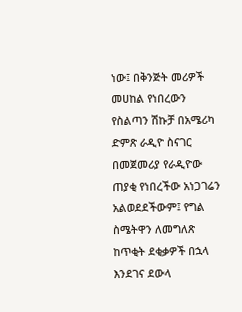ነው፤ በቅንጅት መሪዎች መሀከል የነበረውን የስልጣን ሽኩቻ በአሜሪካ ድምጽ ራዲዮ ስናገር በመጀመሪያ የራዲዮው ጠያቂ የነበረችው አነጋገሬን አልወደደችውም፤ የግል ስሜትዋን ለመግለጽ ከጥቂት ደቂቃዎች በኋላ እንደገና ደውላ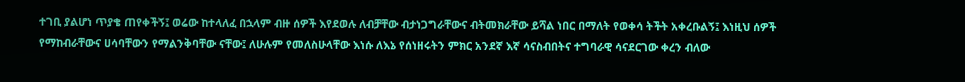ተገቢ ያልሆነ ጥያቄ ጠየቀችኝ፤ ወሬው ከተላለፈ በኋላም ብዙ ሰዎች እየደወሉ ለብቻቸው ብታነጋግራቸውና ብትመክራቸው ይሻል ነበር በማለት የወቀሳ ትችት አቀረቡልኝ፤ እነዚህ ሰዎች የማከብራቸውና ሀሳባቸውን የማልንቅባቸው ናቸው፤ ለሁሉም የመለስሁላቸው እነሱ ለእኔ የሰነዘሩትን ምክር አንደኛ እኛ ሳናስብበትና ተግባራዊ ሳናደርገው ቀረን ብለው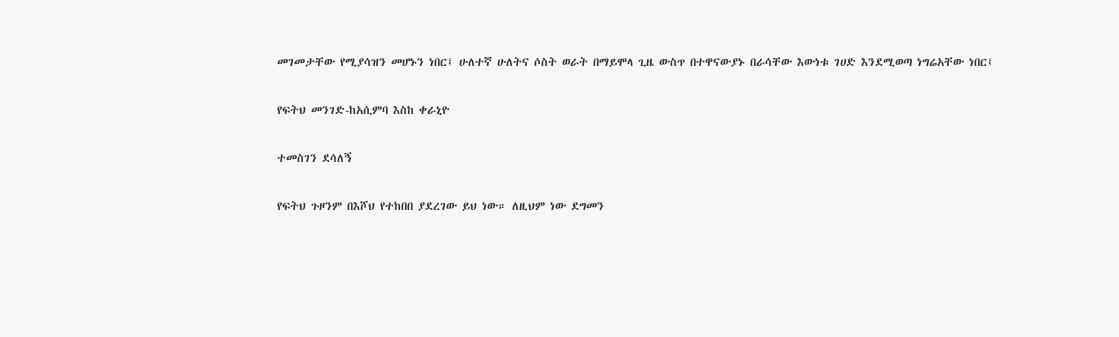መገመታቸው የሚያሳዝን መሆኑን ነበር፤ ሁለተኛ ሁለትና ሶስት ወራት በማይሞላ ጊዜ ውስጥ በተዋናውያኑ በራሳቸው እውነቱ ገሀድ እንደሚወጣ ነግሬአቸው ነበር፤

የፍትህ መንገድ-ከአሲምባ እስከ ቀራኒዮ

ተመስገን ደሳለኝ

የፍትህ ጉዞንም በእሾህ የተከበበ ያደረገው ይህ ነው። ለዚህም ነው ደግመን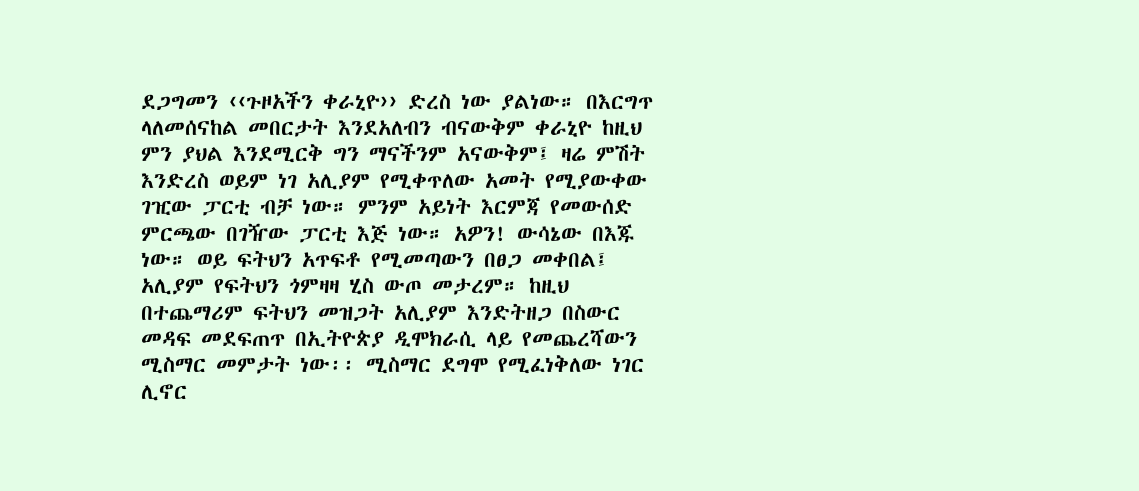ደጋግመን ‹‹ጉዞአችን ቀራኒዮ›› ድረስ ነው ያልነው። በእርግጥ ላለመሰናከል መበርታት እንደአለብን ብናውቅም ቀራኒዮ ከዚህ ምን ያህል እንደሚርቅ ግን ማናችንም አናውቅም፤ ዛሬ ምሽት እንድረስ ወይም ነገ አሊያም የሚቀጥለው አመት የሚያውቀው ገዢው ፓርቲ ብቻ ነው። ምንም አይነት እርምጃ የመውሰድ ምርጫው በገዥው ፓርቲ እጅ ነው። አዎን! ውሳኔው በእጁ ነው። ወይ ፍትህን አጥፍቶ የሚመጣውን በፀጋ መቀበል፤ አሊያም የፍትህን ጎምዛዛ ሂስ ውጦ መታረም። ከዚህ በተጨማሪም ፍትህን መዝጋት አሊያም እንድትዘጋ በስውር መዳፍ መደፍጠጥ በኢትዮጵያ ዲሞክራሲ ላይ የመጨረሻውን ሚስማር መምታት ነው፡፡ ሚስማር ደግሞ የሚፈነቅለው ነገር ሊኖር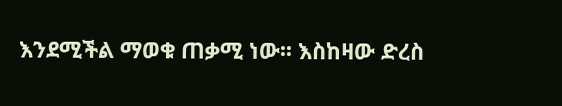እንደሚችል ማወቁ ጠቃሚ ነው፡፡ እስከዛው ድረስ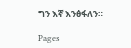ግን እኛ እንፅፋለን።

Pages